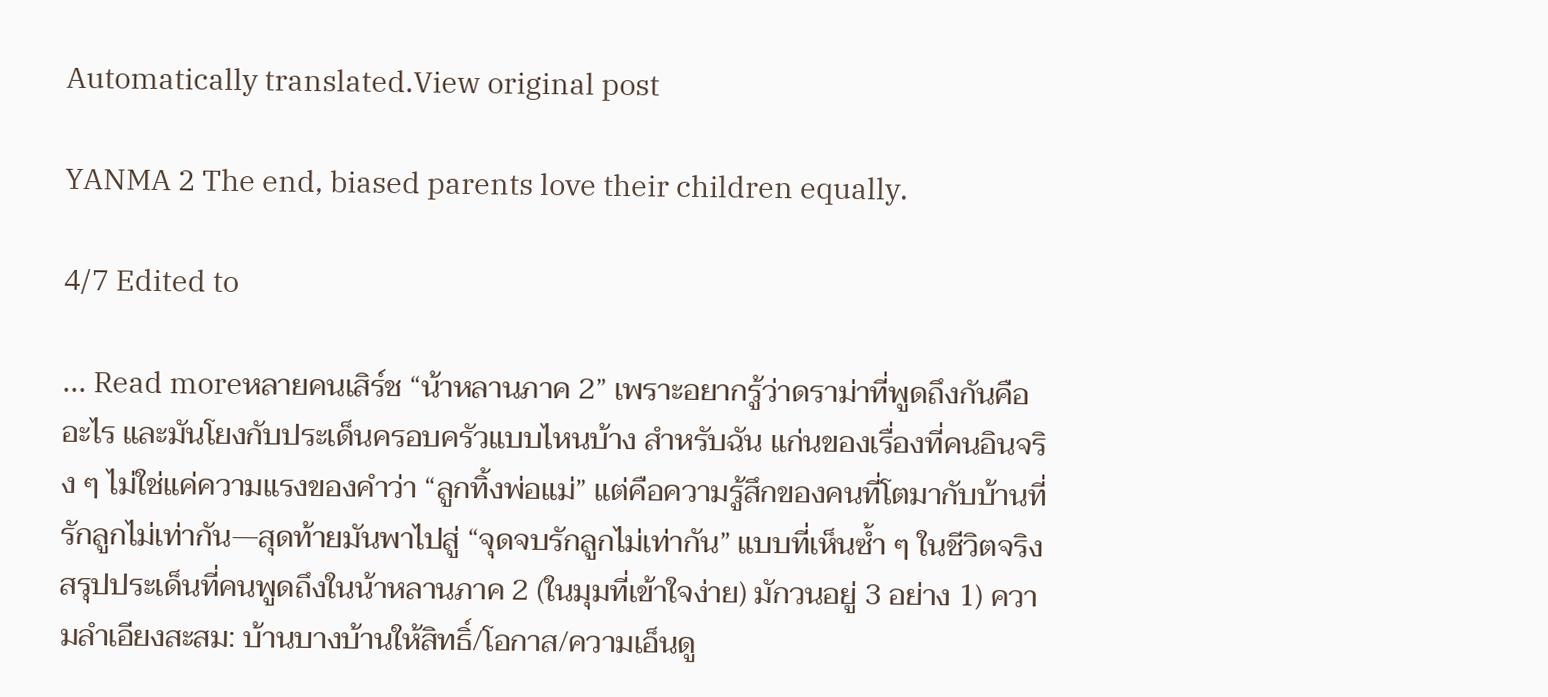Automatically translated.View original post

YANMA 2 The end, biased parents love their children equally.

4/7 Edited to

... Read moreหลายคนเสิร์ช “น้าหลานภาค 2” เพราะอยากรู้ว่าดราม่าที่พูดถึงกันคืออะไร และมันโยงกับประเด็นครอบครัวแบบไหนบ้าง สำหรับฉัน แก่นของเรื่องที่คนอินจริง ๆ ไม่ใช่แค่ความแรงของคำว่า “ลูกทิ้งพ่อแม่” แต่คือความรู้สึกของคนที่โตมากับบ้านที่รักลูกไม่เท่ากัน—สุดท้ายมันพาไปสู่ “จุดจบรักลูกไม่เท่ากัน” แบบที่เห็นซ้ำ ๆ ในชีวิตจริง สรุปประเด็นที่คนพูดถึงในน้าหลานภาค 2 (ในมุมที่เข้าใจง่าย) มักวนอยู่ 3 อย่าง 1) ความลำเอียงสะสม: บ้านบางบ้านให้สิทธิ์/โอกาส/ความเอ็นดู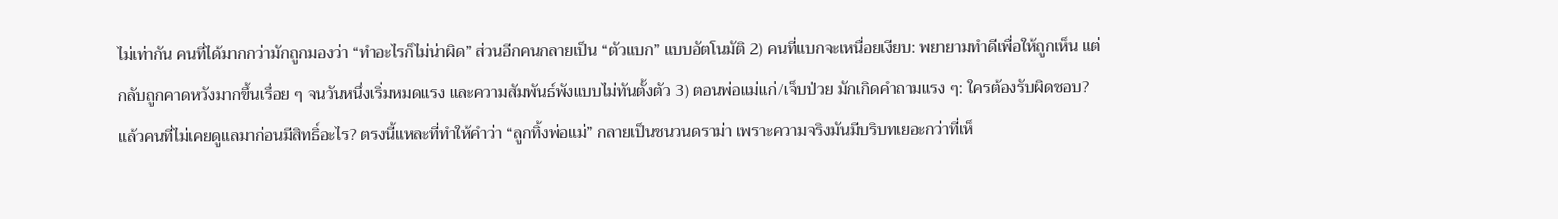ไม่เท่ากัน คนที่ได้มากกว่ามักถูกมองว่า “ทำอะไรก็ไม่น่าผิด” ส่วนอีกคนกลายเป็น “ตัวแบก” แบบอัตโนมัติ 2) คนที่แบกจะเหนื่อยเงียบ: พยายามทำดีเพื่อให้ถูกเห็น แต่กลับถูกคาดหวังมากขึ้นเรื่อย ๆ จนวันหนึ่งเริ่มหมดแรง และความสัมพันธ์พังแบบไม่ทันตั้งตัว 3) ตอนพ่อแม่แก่/เจ็บป่วย มักเกิดคำถามแรง ๆ: ใครต้องรับผิดชอบ? แล้วคนที่ไม่เคยดูแลมาก่อนมีสิทธิ์อะไร? ตรงนี้แหละที่ทำให้คำว่า “ลูกทิ้งพ่อแม่” กลายเป็นชนวนดราม่า เพราะความจริงมันมีบริบทเยอะกว่าที่เห็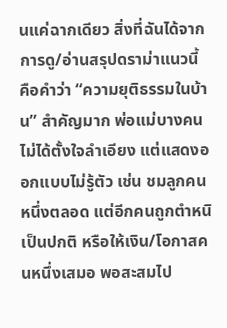นแค่ฉากเดียว สิ่งที่ฉันได้จากการดู/อ่านสรุปดราม่าแนวนี้ คือคำว่า “ความยุติธรรมในบ้าน” สำคัญมาก พ่อแม่บางคนไม่ได้ตั้งใจลำเอียง แต่แสดงออกแบบไม่รู้ตัว เช่น ชมลูกคนหนึ่งตลอด แต่อีกคนถูกตำหนิเป็นปกติ หรือให้เงิน/โอกาสคนหนึ่งเสมอ พอสะสมไป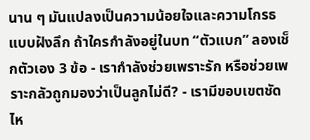นาน ๆ มันแปลงเป็นความน้อยใจและความโกรธแบบฝังลึก ถ้าใครกำลังอยู่ในบท “ตัวแบก” ลองเช็กตัวเอง 3 ข้อ - เรากำลังช่วยเพราะรัก หรือช่วยเพราะกลัวถูกมองว่าเป็นลูกไม่ดี? - เรามีขอบเขตชัดไห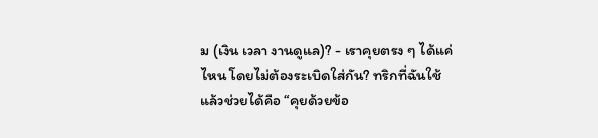ม (เงิน เวลา งานดูแล)? - เราคุยตรง ๆ ได้แค่ไหน โดยไม่ต้องระเบิดใส่กัน? ทริกที่ฉันใช้แล้วช่วยได้คือ “คุยด้วยข้อ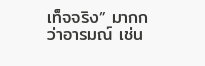เท็จจริง” มากกว่าอารมณ์ เช่น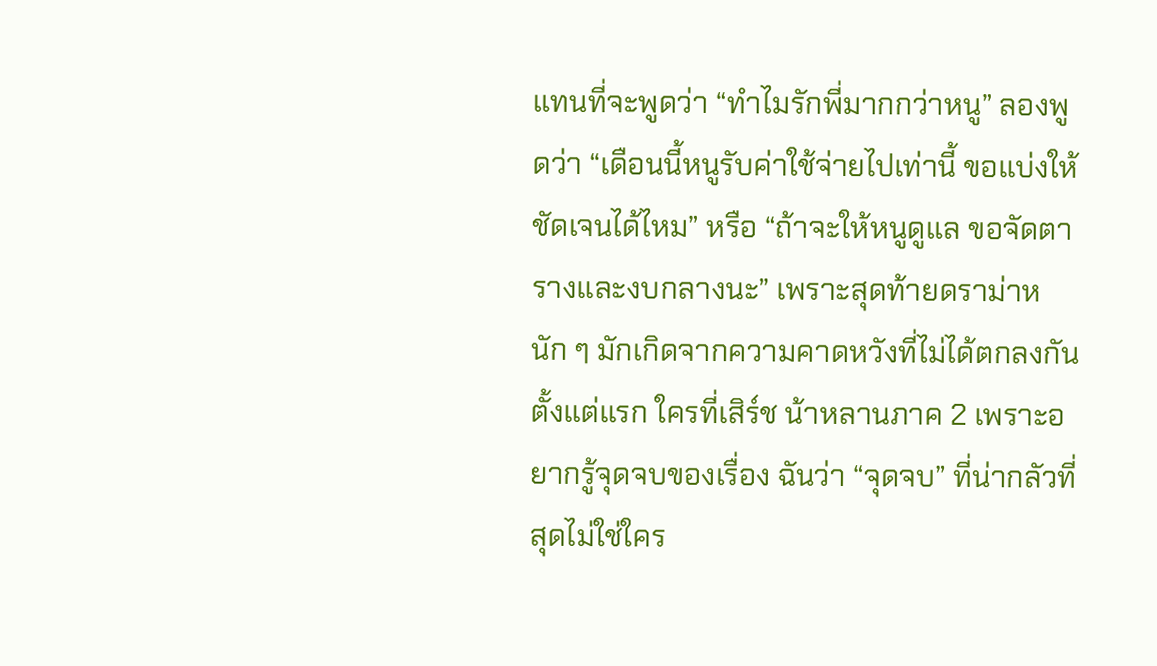แทนที่จะพูดว่า “ทำไมรักพี่มากกว่าหนู” ลองพูดว่า “เดือนนี้หนูรับค่าใช้จ่ายไปเท่านี้ ขอแบ่งให้ชัดเจนได้ไหม” หรือ “ถ้าจะให้หนูดูแล ขอจัดตารางและงบกลางนะ” เพราะสุดท้ายดราม่าหนัก ๆ มักเกิดจากความคาดหวังที่ไม่ได้ตกลงกันตั้งแต่แรก ใครที่เสิร์ช น้าหลานภาค 2 เพราะอยากรู้จุดจบของเรื่อง ฉันว่า “จุดจบ” ที่น่ากลัวที่สุดไม่ใช่ใคร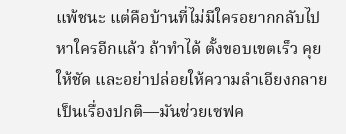แพ้ชนะ แต่คือบ้านที่ไม่มีใครอยากกลับไปหาใครอีกแล้ว ถ้าทำได้ ตั้งขอบเขตเร็ว คุยให้ชัด และอย่าปล่อยให้ความลำเอียงกลายเป็นเรื่องปกติ—มันช่วยเซฟค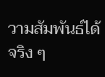วามสัมพันธ์ได้จริง ๆ